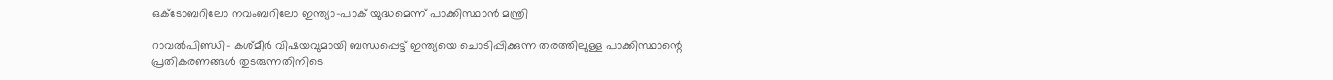ഒക്ടോബറിലോ നവംബറിലോ ഇന്ത്യാ-പാക് യുദ്ധമെന്ന് പാക്കിസ്ഥാന്‍ മന്ത്രി

റാവല്‍പിണ്ഡി- കശ്മീര്‍ വിഷയവുമായി ബന്ധപ്പെട്ട് ഇന്ത്യയെ ചൊടിപ്പിക്കുന്ന തരത്തിലുള്ള പാക്കിസ്ഥാന്റെ പ്രതികരണങ്ങള്‍ തുടരുന്നതിനിടെ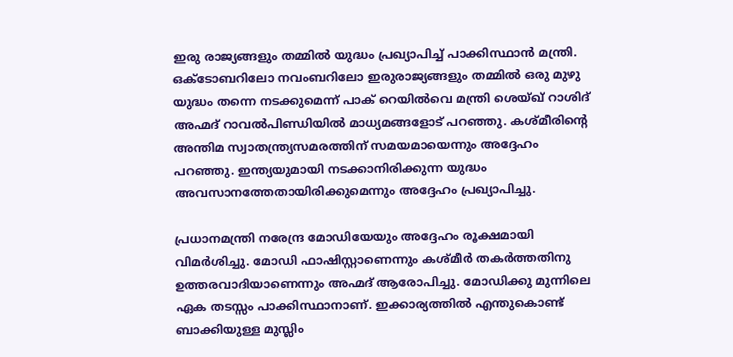ഇരു രാജ്യങ്ങളും തമ്മില്‍ യുദ്ധം പ്രഖ്യാപിച്ച് പാക്കിസ്ഥാന്‍ മന്ത്രി. ഒക്ടോബറിലോ നവംബറിലോ ഇരുരാജ്യങ്ങളും തമ്മില്‍ ഒരു മുഴു യുദ്ധം തന്നെ നടക്കുമെന്ന് പാക് റെയില്‍വെ മന്ത്രി ശെയ്ഖ് റാശിദ് അഹ്മദ് റാവല്‍പിണ്ഡിയില്‍ മാധ്യമങ്ങളോട് പറഞ്ഞു. കശ്മീരിന്റെ അന്തിമ സ്വാതന്ത്ര്യസമരത്തിന് സമയമായെന്നും അദ്ദേഹം പറഞ്ഞു. ഇന്ത്യയുമായി നടക്കാനിരിക്കുന്ന യുദ്ധം അവസാനത്തേതായിരിക്കുമെന്നും അദ്ദേഹം പ്രഖ്യാപിച്ചു.

പ്രധാനമന്ത്രി നരേന്ദ്ര മോഡിയേയും അദ്ദേഹം രൂക്ഷമായി വിമര്‍ശിച്ചു. മോഡി ഫാഷിസ്റ്റാണെന്നും കശ്മീര്‍ തകര്‍ത്തതിനു ഉത്തരവാദിയാണെന്നും അഹ്മദ് ആരോപിച്ചു. മോഡിക്കു മുന്നിലെ ഏക തടസ്സം പാക്കിസ്ഥാനാണ്. ഇക്കാര്യത്തില്‍ എന്തുകൊണ്ട് ബാക്കിയുള്ള മുസ്ലിം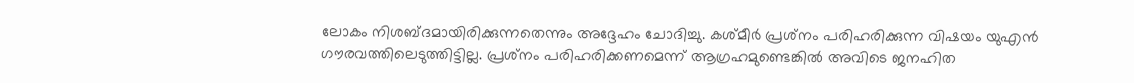ലോകം നിശബ്ദമായിരിക്കുന്നതെന്നും അദ്ദേഹം ചോദിച്ചു. കശ്മീര്‍ പ്രശ്‌നം പരിഹരിക്കുന്ന വിഷയം യുഎന്‍ ഗൗരവത്തിലെടുത്തിട്ടില്ല. പ്രശ്‌നം പരിഹരിക്കണമെന്ന് ആഗ്രഹമുണ്ടെങ്കില്‍ അവിടെ ജനഹിത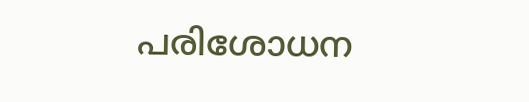പരിശോധന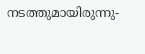നടത്തുമായിരുന്നു-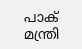പാക് മന്ത്രി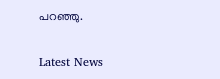പറഞ്ഞു.


Latest News